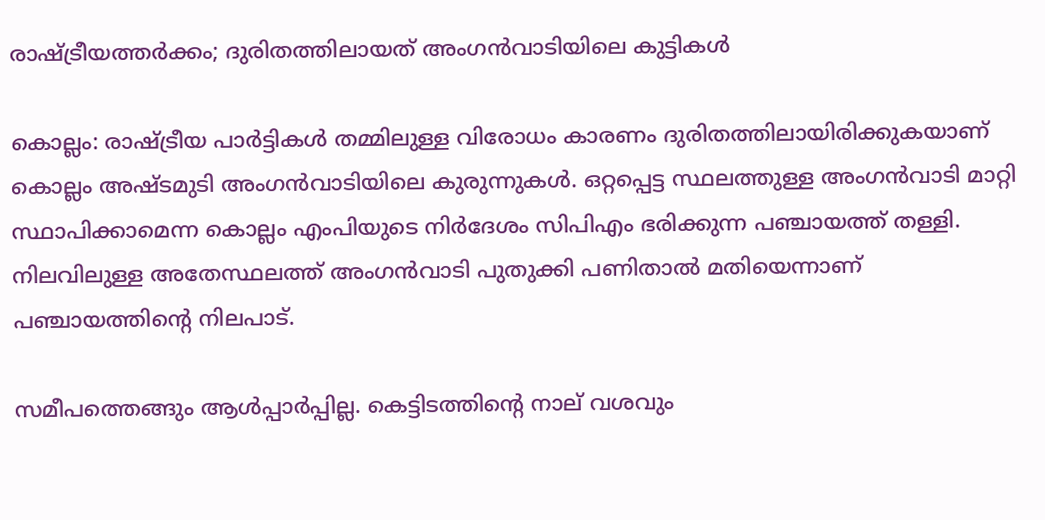രാഷ്ട്രീയത്തര്‍ക്കം; ദുരിതത്തിലായത് അംഗന്‍വാടിയിലെ കുട്ടികള്‍

കൊല്ലം: രാഷ്ട്രീയ പാർട്ടികൾ തമ്മിലുള്ള വിരോധം കാരണം ദുരിതത്തിലായിരിക്കുകയാണ് കൊല്ലം അഷ്ടമുടി അംഗൻവാടിയിലെ കുരുന്നുകൾ. ഒറ്റപ്പെട്ട സ്ഥലത്തുള്ള അംഗൻവാടി മാറ്റി സ്ഥാപിക്കാമെന്ന കൊല്ലം എംപിയുടെ നിർദേശം സിപിഎം ഭരിക്കുന്ന പഞ്ചായത്ത് തള്ളി. നിലവിലുള്ള അതേസ്ഥലത്ത് അംഗൻവാടി പുതുക്കി പണിതാൽ മതിയെന്നാണ് പഞ്ചായത്തിന്‍റെ നിലപാട്.

സമീപത്തെങ്ങും ആള്‍പ്പാര്‍പ്പില്ല. കെട്ടിടത്തിന്‍റെ നാല് വശവും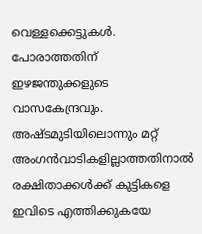വെള്ളക്കെട്ടുകള്‍. പോരാത്തതിന് ഇഴ‍‍ജന്തുക്കളുടെ വാസകേന്ദ്രവും. അഷ്ടമുടിയിലൊന്നും മറ്റ് അംഗൻവാടികളില്ലാത്തതിനാല്‍ രക്ഷിതാക്കള്‍ക്ക് കുട്ടികളെ ഇവിടെ എത്തിക്കുകയേ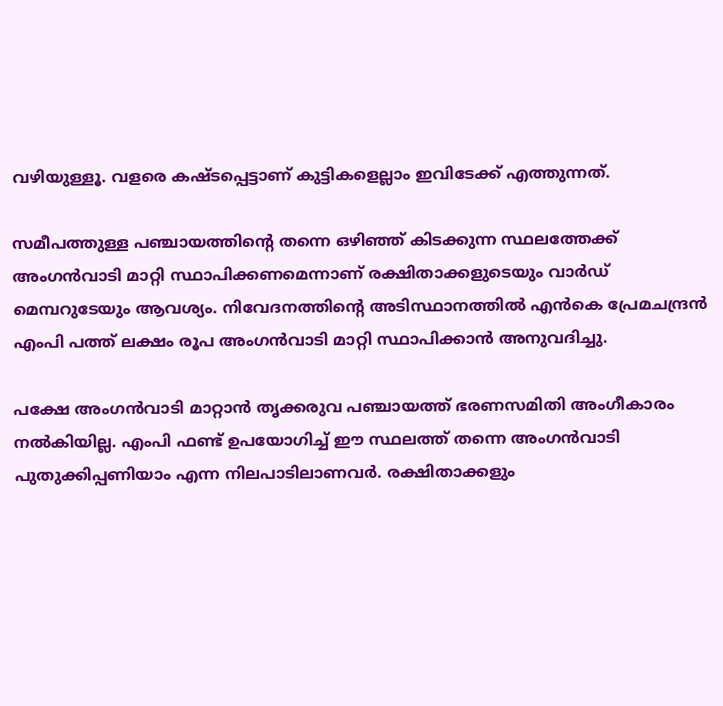വഴിയുള്ളൂ. വളരെ കഷ്ടപ്പെട്ടാണ് കുട്ടികളെല്ലാം ഇവിടേക്ക് എത്തുന്നത്.

സമീപത്തുള്ള പഞ്ചായത്തിന്‍റെ തന്നെ ഒഴിഞ്ഞ് കിടക്കുന്ന സ്ഥലത്തേക്ക് അംഗൻവാടി മാറ്റി സ്ഥാപിക്കണമെന്നാണ് രക്ഷിതാക്കളുടെയും വാര്‍ഡ് മെമ്പറുടേയും ആവശ്യം. നിവേദനത്തിന്‍റെ അടിസ്ഥാനത്തില്‍ എൻകെ പ്രേമചന്ദ്രൻ എംപി പത്ത് ലക്ഷം രൂപ അംഗൻവാടി മാറ്റി സ്ഥാപിക്കാൻ അനുവദിച്ചു.

പക്ഷേ അംഗൻവാടി മാറ്റാൻ തൃക്കരുവ പഞ്ചായത്ത് ഭരണസമിതി അംഗീകാരം നല്‍കിയില്ല. എംപി ഫണ്ട് ഉപയോഗിച്ച് ഈ സ്ഥലത്ത് തന്നെ അംഗൻവാടി പുതുക്കിപ്പണിയാം എന്ന നിലപാടിലാണവര്‍. രക്ഷിതാക്കളും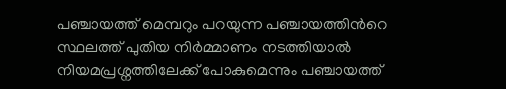പഞ്ചായത്ത് മെമ്പറും പറയുന്ന പഞ്ചായത്തിന്‍റെ സ്ഥലത്ത് പുതിയ നിര്‍മ്മാണം നടത്തിയാല്‍ നിയമപ്രശ്നത്തിലേക്ക് പോകുമെന്നും പഞ്ചായത്ത്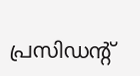പ്രസിഡന്‍റ്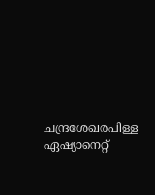ചന്ദ്രശേഖരപിള്ള ഏഷ്യാനെറ്റ്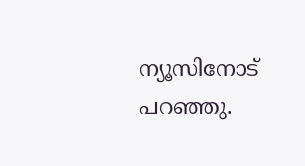ന്യൂസിനോട് പറഞ്ഞു.